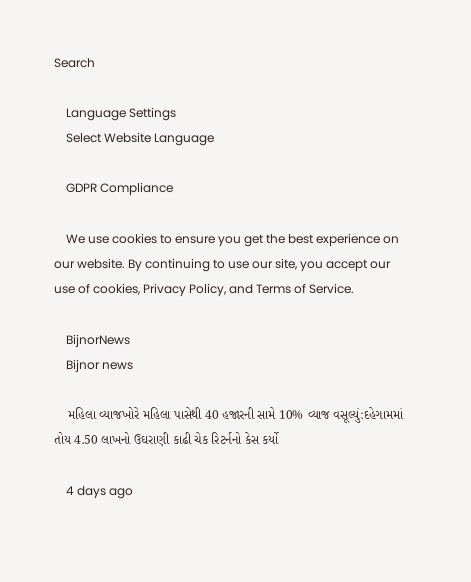Search

    Language Settings
    Select Website Language

    GDPR Compliance

    We use cookies to ensure you get the best experience on our website. By continuing to use our site, you accept our use of cookies, Privacy Policy, and Terms of Service.

    BijnorNews
    Bijnor news

    મહિલા વ્યાજખોરે મહિલા પાસેથી 40 હજારની સામે 10% વ્યાજ વસૂલ્યું:દહેગામમાં તોય 4.50 લાખનો ઉઘરાણી કાઢી ચેક રિટર્નનો કેસ કર્યો

    4 days ago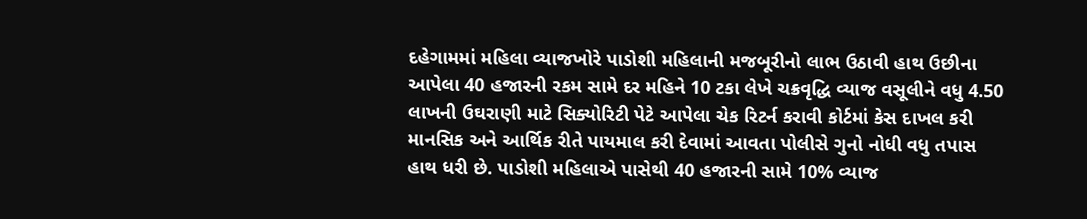દહેગામમાં મહિલા વ્યાજખોરે પાડોશી મહિલાની મજબૂરીનો લાભ ઉઠાવી હાથ ઉછીના આપેલા 40 હજારની રકમ સામે દર મહિને 10 ટકા લેખે ચક્રવૃદ્ધિ વ્યાજ વસૂલીને વધુ 4.50 લાખની ઉઘરાણી માટે સિક્યોરિટી પેટે આપેલા ચેક રિટર્ન કરાવી કોર્ટમાં કેસ દાખલ કરી માનસિક અને આર્થિક રીતે પાયમાલ કરી દેવામાં આવતા પોલીસે ગુનો નોધી વધુ તપાસ હાથ ધરી છે. પાડોશી મહિલાએ પાસેથી 40 હજારની સામે 10% વ્યાજ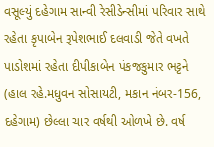વસૂલ્યું દહેગામ સાન્વી રેસીડેન્સીમાં પરિવાર સાથે રહેતા કૃપાબેન રૂપેશભાઈ દલવાડી જેતે વખતે પાડોશમાં રહેતા દીપીકાબેન પંકજકુમાર ભટ્ટને (હાલ રહે.મધુવન સોસાયટી, મકાન નંબર-156, દહેગામ) છેલ્લા ચાર વર્ષથી ઓળખે છે. વર્ષ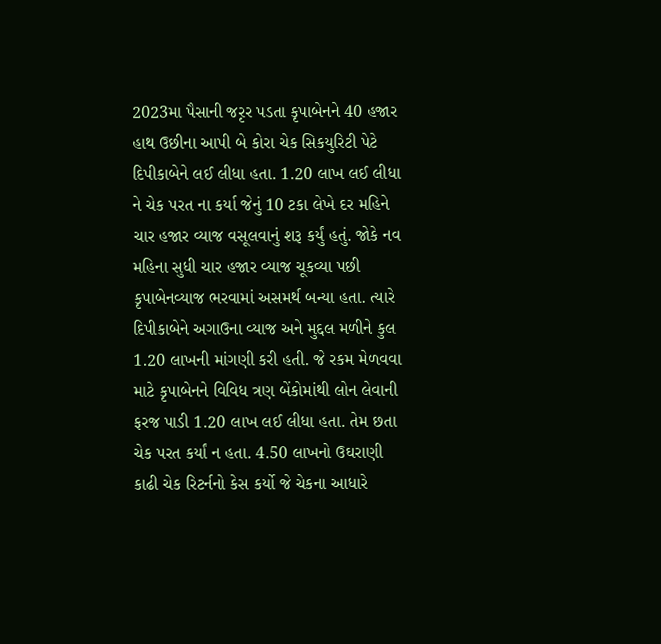2023મા પૈસાની જરૃર પડતા કૃપાબેનને 40 હજાર હાથ ઉછીના આપી બે કોરા ચેક સિકયુરિટી પેટે દિપીકાબેને લઈ લીધા હતા. 1.20 લાખ લઈ લીધા ને ચેક પરત ના કર્યા જેનું 10 ટકા લેખે દર મહિને ચાર હજાર વ્યાજ વસૂલવાનું શરૂ કર્યું હતું. જોકે નવ મહિના સુધી ચાર હજાર વ્યાજ ચૂકવ્યા પછી કૃપાબેનવ્યાજ ભરવામાં અસમર્થ બન્યા હતા. ત્યારે દિપીકાબેને અગાઉના વ્યાજ અને મુદ્દલ મળીને કુલ 1.20 લાખની માંગણી કરી હતી. જે રકમ મેળવવા માટે કૃપાબેનને વિવિધ ત્રણ બેંકોમાંથી લોન લેવાની ફરજ પાડી 1.20 લાખ લઈ લીધા હતા. તેમ છતા ચેક પરત કર્યાં ન હતા. 4.50 લાખનો ઉઘરાણી કાઢી ચેક રિટર્નનો કેસ કર્યો જે ચેકના આધારે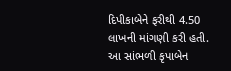દિપીકાબેને ફરીથી 4.50 લાખની માંગણી કરી હતી. આ સાંભળી કૃપાબેન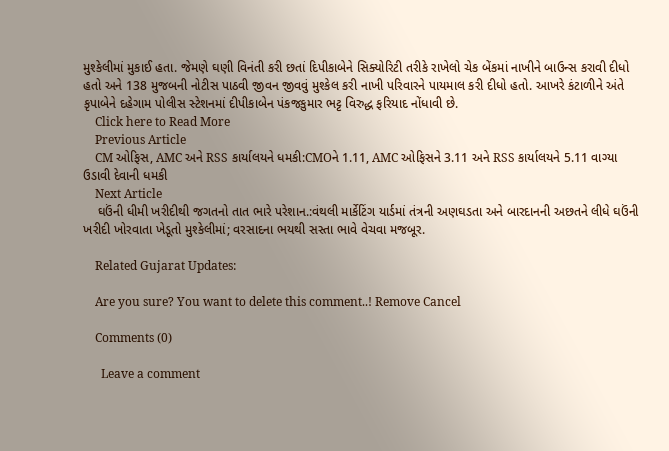મુશ્કેલીમાં મુકાઈ હતા. જેમણે ઘણી વિનંતી કરી છતાં દિપીકાબેને સિક્યોરિટી તરીકે રાખેલો ચેક બેંકમાં નાખીને બાઉન્સ કરાવી દીધો હતો અને 138 મુજબની નોટીસ પાઠવી જીવન જીવવું મુશ્કેલ કરી નાખી પરિવારને પાયમાલ કરી દીધો હતો. આખરે કંટાળીને અંતે કૃપાબેને દહેગામ પોલીસ સ્ટેશનમાં દીપીકાબેન પંકજકુમાર ભટ્ટ વિરુદ્ધ ફરિયાદ નોંધાવી છે.
    Click here to Read More
    Previous Article
    CM ઓફિસ, AMC અને RSS કાર્યાલયને ધમકી:CMOને 1.11, AMC ઓફિસને 3.11 અને RSS કાર્યાલયને 5.11 વાગ્યા ઉડાવી દેવાની ધમકી
    Next Article
    ઘઉંની ધીમી ખરીદીથી જગતનો તાત ભારે પરેશાન.:વંથલી માર્કેટિંગ યાર્ડમાં તંત્રની અણઘડતા અને બારદાનની અછતને લીધે ઘઉંની ખરીદી ખોરવાતા ખેડૂતો મુશ્કેલીમાં; વરસાદના ભયથી સસ્તા ભાવે વેચવા મજબૂર.

    Related Gujarat Updates:

    Are you sure? You want to delete this comment..! Remove Cancel

    Comments (0)

      Leave a comment